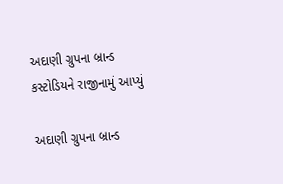અદાણી ગ્રુપના બ્રાન્ડ કસ્ટોડિયને રાજીનામું આપ્યું

અદાણી ગ્રુપના બ્રાન્ડ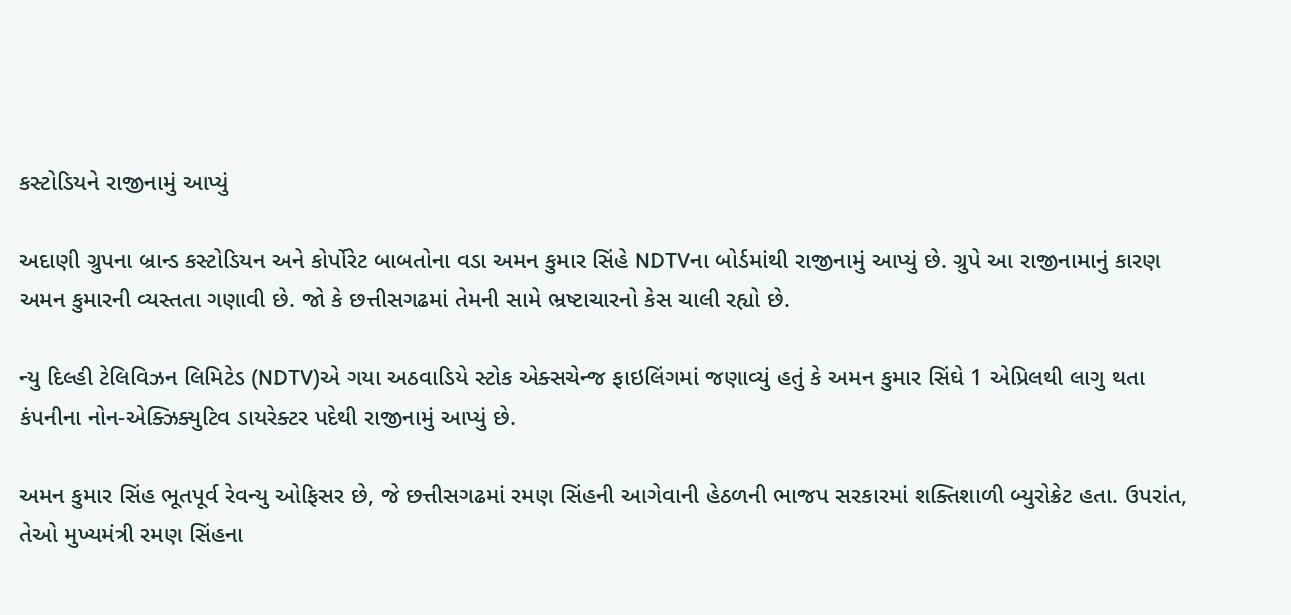કસ્ટોડિયને રાજીનામું આપ્યું

અદાણી ગ્રુપના બ્રાન્ડ કસ્ટોડિયન અને કોર્પોરેટ બાબતોના વડા અમન કુમાર સિંહે NDTVના બોર્ડમાંથી રાજીનામું આપ્યું છે. ગ્રુપે આ રાજીનામાનું કારણ અમન કુમારની વ્યસ્તતા ગણાવી છે. જો કે છત્તીસગઢમાં તેમની સામે ભ્રષ્ટાચારનો કેસ ચાલી રહ્યો છે.

ન્યુ દિલ્હી ટેલિવિઝન લિમિટેડ (NDTV)એ ગયા અઠવાડિયે સ્ટોક એક્સચેન્જ ફાઇલિંગમાં જણાવ્યું હતું કે અમન કુમાર સિંઘે 1 એપ્રિલથી લાગુ થતા કંપનીના નોન-એક્ઝિક્યુટિવ ડાયરેક્ટર પદેથી રાજીનામું આપ્યું છે.

અમન કુમાર સિંહ ભૂતપૂર્વ રેવન્યુ ઓફિસર છે, જે છત્તીસગઢમાં રમણ સિંહની આગેવાની હેઠળની ભાજપ સરકારમાં શક્તિશાળી બ્યુરોક્રેટ હતા. ઉપરાંત, તેઓ મુખ્યમંત્રી રમણ સિંહના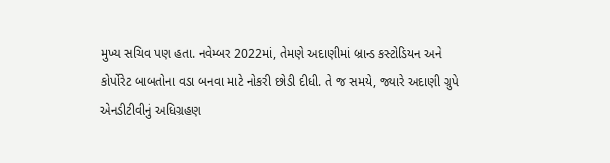મુખ્ય સચિવ પણ હતા. નવેમ્બર 2022માં, તેમણે અદાણીમાં બ્રાન્ડ કસ્ટોડિયન અને કોર્પોરેટ બાબતોના વડા બનવા માટે નોકરી છોડી દીધી. તે જ સમયે, જ્યારે અદાણી ગ્રુપે એનડીટીવીનું અધિગ્રહણ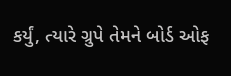કર્યું, ત્યારે ગ્રુપે તેમને બોર્ડ ઓફ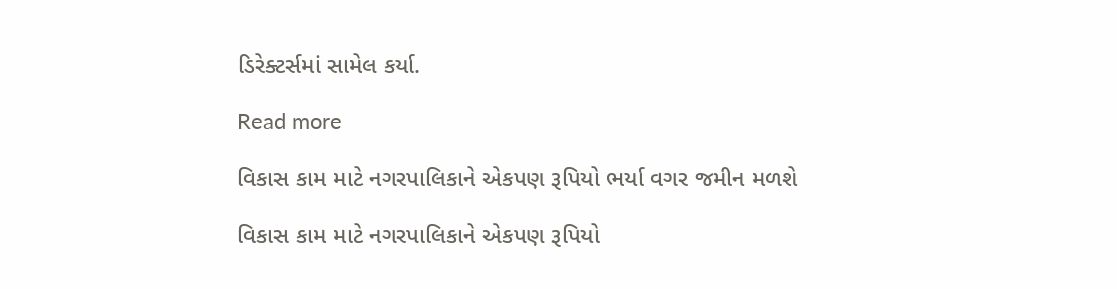ડિરેક્ટર્સમાં સામેલ કર્યા.

Read more

વિકાસ કામ માટે નગરપાલિકાને એકપણ રૂપિયો ભર્યા વગર જમીન મળશે

વિકાસ કામ માટે નગરપાલિકાને એકપણ રૂપિયો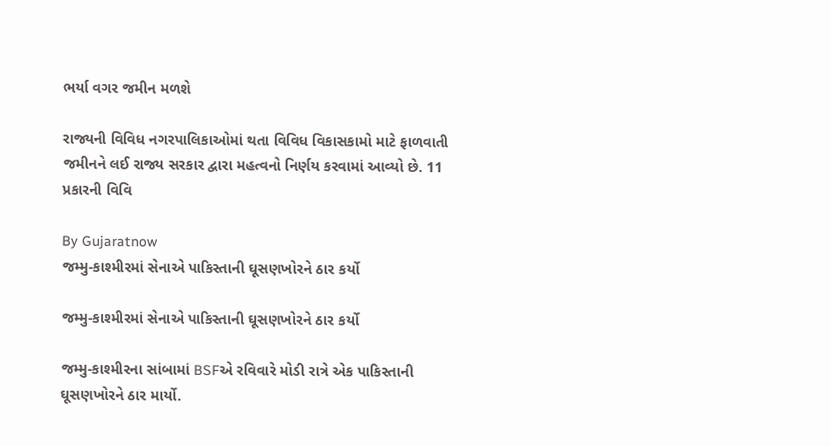ભર્યા વગર જમીન મળશે

રાજ્યની વિવિધ નગરપાલિકાઓમાં થતા વિવિધ વિકાસકામો માટે ફાળવાતી જમીનને લઈ રાજ્ય સરકાર દ્વારા મહત્વનો નિર્ણય કરવામાં આવ્યો છે. 11 પ્રકારની વિવિ

By Gujaratnow
જમ્મુ-કાશ્મીરમાં સેનાએ પાકિસ્તાની ઘૂસણખોરને ઠાર કર્યો

જમ્મુ-કાશ્મીરમાં સેનાએ પાકિસ્તાની ઘૂસણખોરને ઠાર કર્યો

જમ્મુ-કાશ્મીરના સાંબામાં BSFએ રવિવારે મોડી રાત્રે એક પાકિસ્તાની ઘૂસણખોરને ઠાર માર્યો.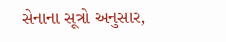સેનાના સૂત્રો અનુસાર,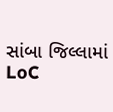સાંબા જિલ્લામાં LoC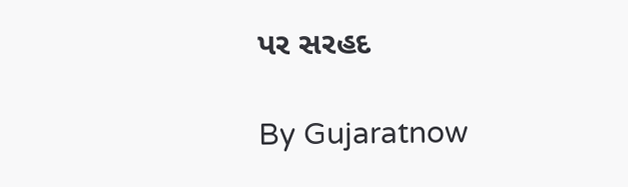પર સરહદ

By Gujaratnow